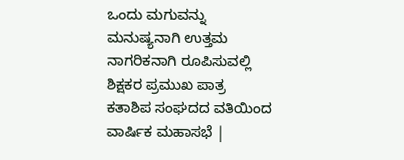ಒಂದು ಮಗುವನ್ನು ಮನುಷ್ಯನಾಗಿ ಉತ್ತಮ ನಾಗರಿಕನಾಗಿ ರೂಪಿಸುವಲ್ಲಿ ಶಿಕ್ಷಕರ ಪ್ರಮುಖ ಪಾತ್ರ
ಕತಾಶಿಪ ಸಂಘದದ ವತಿಯಿಂದ ವಾರ್ಷಿಕ ಮಹಾಸಭೆ |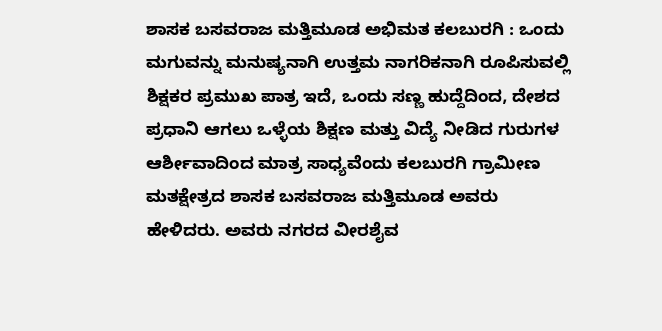ಶಾಸಕ ಬಸವರಾಜ ಮತ್ತಿಮೂಡ ಅಭಿಮತ ಕಲಬುರಗಿ : ಒಂದು ಮಗುವನ್ನು ಮನುಷ್ಯನಾಗಿ ಉತ್ತಮ ನಾಗರಿಕನಾಗಿ ರೂಪಿಸುವಲ್ಲಿ ಶಿಕ್ಷಕರ ಪ್ರಮುಖ ಪಾತ್ರ ಇದೆ, ಒಂದು ಸಣ್ಣ ಹುದ್ದೆದಿಂದ, ದೇಶದ ಪ್ರಧಾನಿ ಆಗಲು ಒಳ್ಳೆಯ ಶಿಕ್ಷಣ ಮತ್ತು ವಿದ್ಯೆ ನೀಡಿದ ಗುರುಗಳ ಆರ್ಶೀವಾದಿಂದ ಮಾತ್ರ ಸಾಧ್ಯವೆಂದು ಕಲಬುರಗಿ ಗ್ರಾಮೀಣ ಮತಕ್ಷೇತ್ರದ ಶಾಸಕ ಬಸವರಾಜ ಮತ್ತಿಮೂಡ ಅವರು ಹೇಳಿದರು. ಅವರು ನಗರದ ವೀರಶೈವ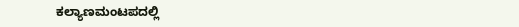ಕಲ್ಯಾಣಮಂಟಪದಲ್ಲಿ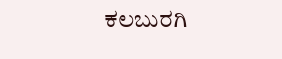ಕಲಬುರಗಿ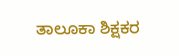ತಾಲೂಕಾ ಶಿಕ್ಷಕರ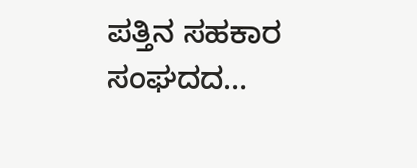ಪತ್ತಿನ ಸಹಕಾರ ಸಂಘದದ…